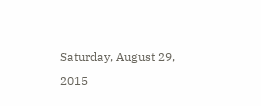Saturday, August 29, 2015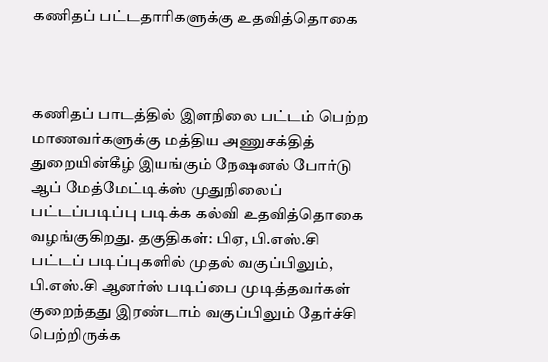கணிதப் பட்டதாரிகளுக்கு உதவித்தொகை



கணிதப் பாடத்தில் இளநிலை பட்டம் பெற்ற மாணவர்களுக்கு மத்திய அணுசக்தித் துறையின்கீழ் இயங்கும் நேஷனல் போர்டு ஆப் மேத்மேட்டிக்ஸ் முதுநிலைப் பட்டப்படிப்பு படிக்க கல்வி உதவித்தொகை வழங்குகிறது. தகுதிகள்: பிஏ, பி.எஸ்.சி பட்டப் படிப்புகளில் முதல் வகுப்பிலும், பி.எஸ்.சி ஆனர்ஸ் படிப்பை முடித்தவர்கள் குறைந்தது இரண்டாம் வகுப்பிலும் தேர்ச்சி பெற்றிருக்க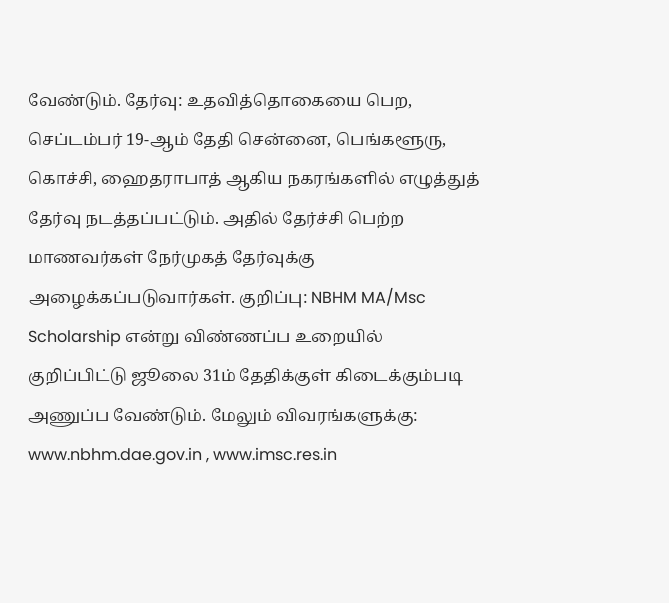வேண்டும். தேர்வு: உதவித்தொகையை பெற, செப்டம்பர் 19-ஆம் தேதி சென்னை, பெங்களூரு, கொச்சி, ஹைதராபாத் ஆகிய நகரங்களில் எழுத்துத் தேர்வு நடத்தப்பட்டும். அதில் தேர்ச்சி பெற்ற மாணவர்கள் நேர்முகத் தேர்வுக்கு அழைக்கப்படுவார்கள். குறிப்பு: NBHM MA/Msc Scholarship என்று விண்ணப்ப உறையில் குறிப்பிட்டு ஜூலை 31ம் தேதிக்குள் கிடைக்கும்படி அணுப்ப வேண்டும். மேலும் விவரங்களுக்கு: www.nbhm.dae.gov.in , www.imsc.res.in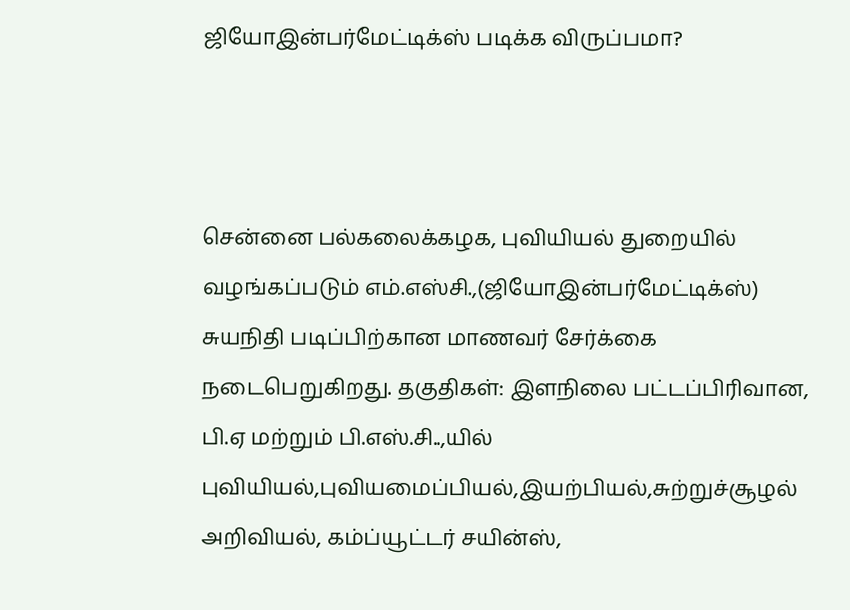ஜியோஇன்பர்மேட்டிக்ஸ் படிக்க விருப்பமா?



சென்னை பல்கலைக்கழக, புவியியல் துறையில் வழங்கப்படும் எம்.எஸ்சி.,(ஜியோஇன்பர்மேட்டிக்ஸ்) சுயநிதி படிப்பிற்கான மாணவர் சேர்க்கை நடைபெறுகிறது. தகுதிகள்: இளநிலை பட்டப்பிரிவான, பி.ஏ மற்றும் பி.எஸ்.சி..,யில் புவியியல்,புவியமைப்பியல்,இயற்பியல்,சுற்றுச்சூழல் அறிவியல், கம்ப்யூட்டர் சயின்ஸ்,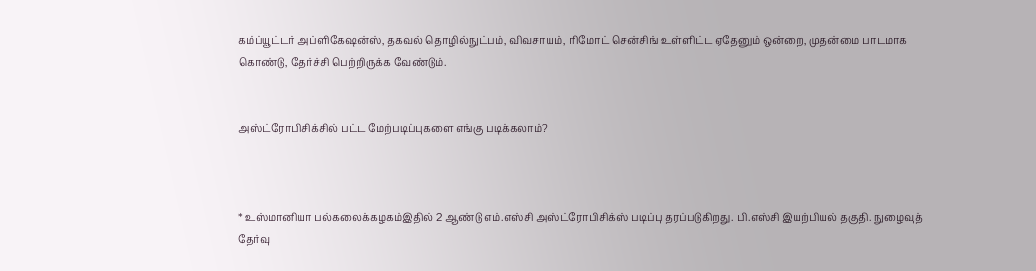கம்ப்யூட்டர் அப்ளிகேஷன்ஸ், தகவல் தொழில்நுட்பம், விவசாயம், ரிமோட் சென்சிங் உள்ளிட்ட ஏதேனும் ஒன்றை, முதன்மை பாடமாக கொண்டு, தேர்ச்சி பெற்றிருக்க வேண்டும்.


அஸ்ட்ரோபிசிக்சில் பட்ட மேற்படிப்புகளை எங்கு படிக்கலாம்?



* உஸ்மானியா பல்கலைக்கழகம்இதில் 2 ஆண்டு எம்.எஸ்சி அஸ்ட்ரோபிசிக்ஸ் படிப்பு தரப்படுகிறது. பி.எஸ்சி இயற்பியல் தகுதி. நுழைவுத் தேர்வு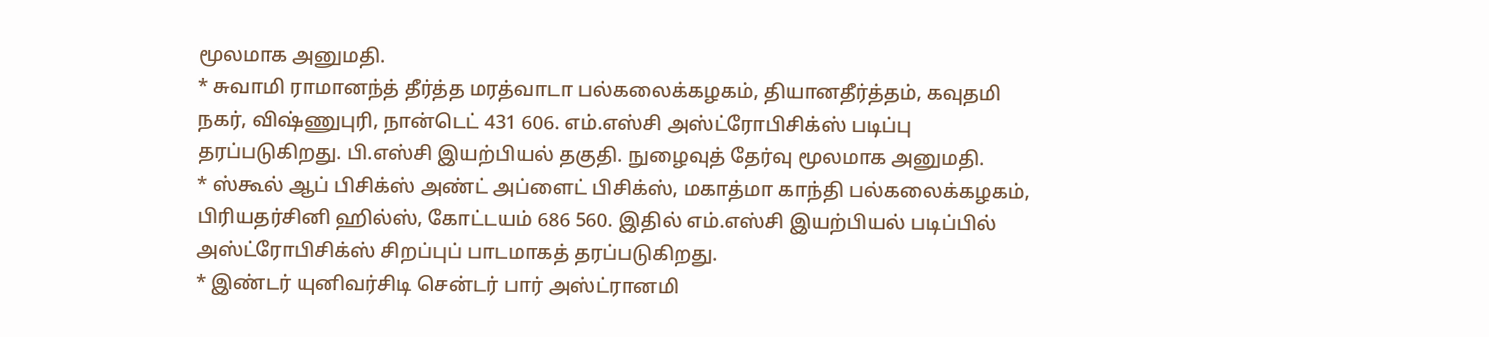மூலமாக அனுமதி.
* சுவாமி ராமானந்த் தீர்த்த மரத்வாடா பல்கலைக்கழகம், தியானதீர்த்தம், கவுதமி நகர், விஷ்ணுபுரி, நான்டெட் 431 606. எம்.எஸ்சி அஸ்ட்ரோபிசிக்ஸ் படிப்பு தரப்படுகிறது. பி.எஸ்சி இயற்பியல் தகுதி. நுழைவுத் தேர்வு மூலமாக அனுமதி.
* ஸ்கூல் ஆப் பிசிக்ஸ் அண்ட் அப்ளைட் பிசிக்ஸ், மகாத்மா காந்தி பல்கலைக்கழகம், பிரியதர்சினி ஹில்ஸ், கோட்டயம் 686 560. இதில் எம்.எஸ்சி இயற்பியல் படிப்பில் அஸ்ட்ரோபிசிக்ஸ் சிறப்புப் பாடமாகத் தரப்படுகிறது.
* இண்டர் யுனிவர்சிடி சென்டர் பார் அஸ்ட்ரானமி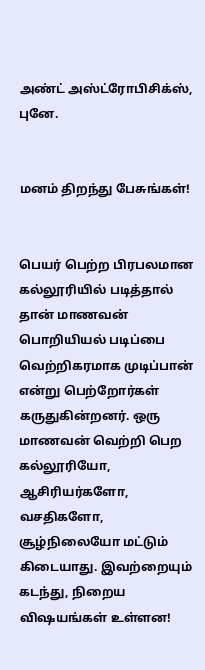அண்ட் அஸ்ட்ரோபிசிக்ஸ், புனே.


மனம் திறந்து பேசுங்கள்!


பெயர் பெற்ற பிரபலமான கல்லூரியில் படித்தால் தான் மாணவன் பொறியியல் படிப்பை வெற்றிகரமாக முடிப்பான் என்று பெற்றோர்கள் கருதுகின்றனர். ஒரு மாணவன் வெற்றி பெற கல்லூரியோ, ஆசிரியர்களோ, வசதிகளோ, சூழ்நிலையோ மட்டும் கிடையாது. இவற்றையும் கடந்து, நிறைய விஷயங்கள் உள்ளன!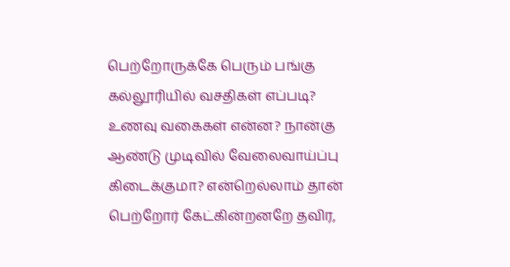பெற்றோருக்கே பெரும் பங்கு
கல்லூரியில் வசதிகள் எப்படி? உணவு வகைகள் என்ன? நான்கு ஆண்டு முடிவில் வேலைவாய்ப்பு கிடைக்குமா? என்றெல்லாம் தான் பெற்றோர் கேட்கின்றனறே தவிர,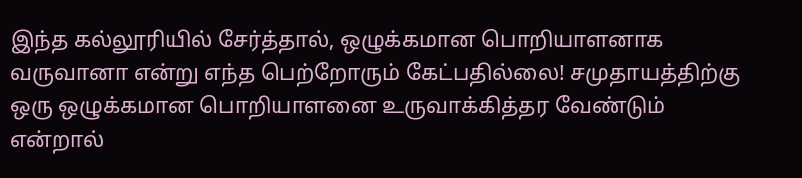இந்த கல்லூரியில் சேர்த்தால், ஒழுக்கமான பொறியாளனாக வருவானா என்று எந்த பெற்றோரும் கேட்பதில்லை! சமுதாயத்திற்கு ஒரு ஒழுக்கமான பொறியாளனை உருவாக்கித்தர வேண்டும் என்றால்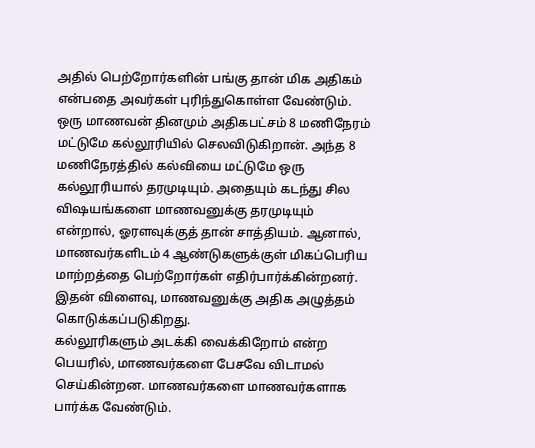அதில் பெற்றோர்களின் பங்கு தான் மிக அதிகம் என்பதை அவர்கள் புரிந்துகொள்ள வேண்டும்.
ஒரு மாணவன் தினமும் அதிகபட்சம் 8 மணிநேரம் மட்டுமே கல்லூரியில் செலவிடுகிறான். அந்த 8 மணிநேரத்தில் கல்வியை மட்டுமே ஒரு கல்லூரியால் தரமுடியும். அதையும் கடந்து சில விஷயங்களை மாணவனுக்கு தரமுடியும் என்றால், ஓரளவுக்குத் தான் சாத்தியம். ஆனால், மாணவர்களிடம் 4 ஆண்டுகளுக்குள் மிகப்பெரிய மாற்றத்தை பெற்றோர்கள் எதிர்பார்க்கின்றனர். இதன் விளைவு, மாணவனுக்கு அதிக அழுத்தம் கொடுக்கப்படுகிறது.
கல்லூரிகளும் அடக்கி வைக்கிறோம் என்ற பெயரில், மாணவர்களை பேசவே விடாமல் செய்கின்றன. மாணவர்களை மாணவர்களாக பார்க்க வேண்டும்.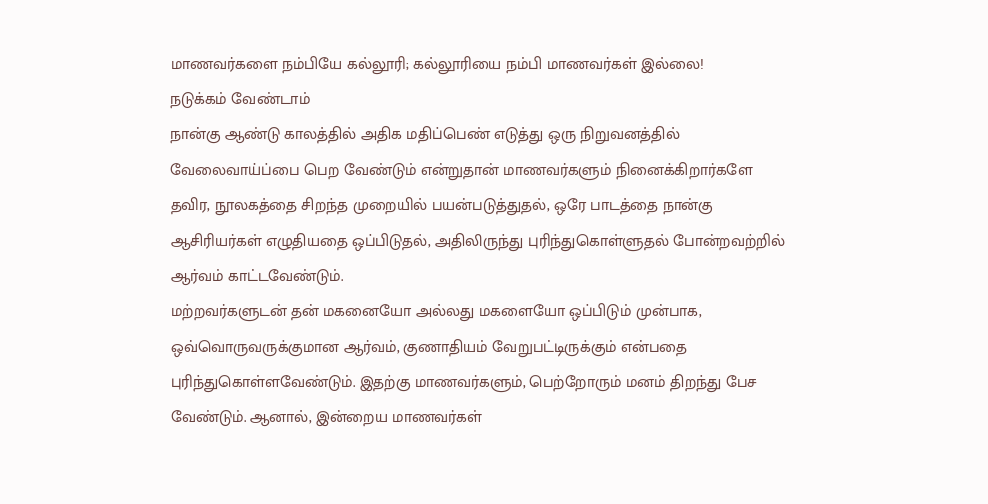மாணவர்களை நம்பியே கல்லூரி; கல்லூரியை நம்பி மாணவர்கள் இல்லை!
நடுக்கம் வேண்டாம்
நான்கு ஆண்டு காலத்தில் அதிக மதிப்பெண் எடுத்து ஒரு நிறுவனத்தில் வேலைவாய்ப்பை பெற வேண்டும் என்றுதான் மாணவர்களும் நினைக்கிறார்களே தவிர, நூலகத்தை சிறந்த முறையில் பயன்படுத்துதல், ஒரே பாடத்தை நான்கு ஆசிரியர்கள் எழுதியதை ஒப்பிடுதல், அதிலிருந்து புரிந்துகொள்ளுதல் போன்றவற்றில் ஆர்வம் காட்டவேண்டும்.
மற்றவர்களுடன் தன் மகனையோ அல்லது மகளையோ ஒப்பிடும் முன்பாக, ஒவ்வொருவருக்குமான ஆர்வம், குணாதியம் வேறுபட்டிருக்கும் என்பதை புரிந்துகொள்ளவேண்டும். இதற்கு மாணவர்களும், பெற்றோரும் மனம் திறந்து பேச வேண்டும். ஆனால், இன்றைய மாணவர்கள்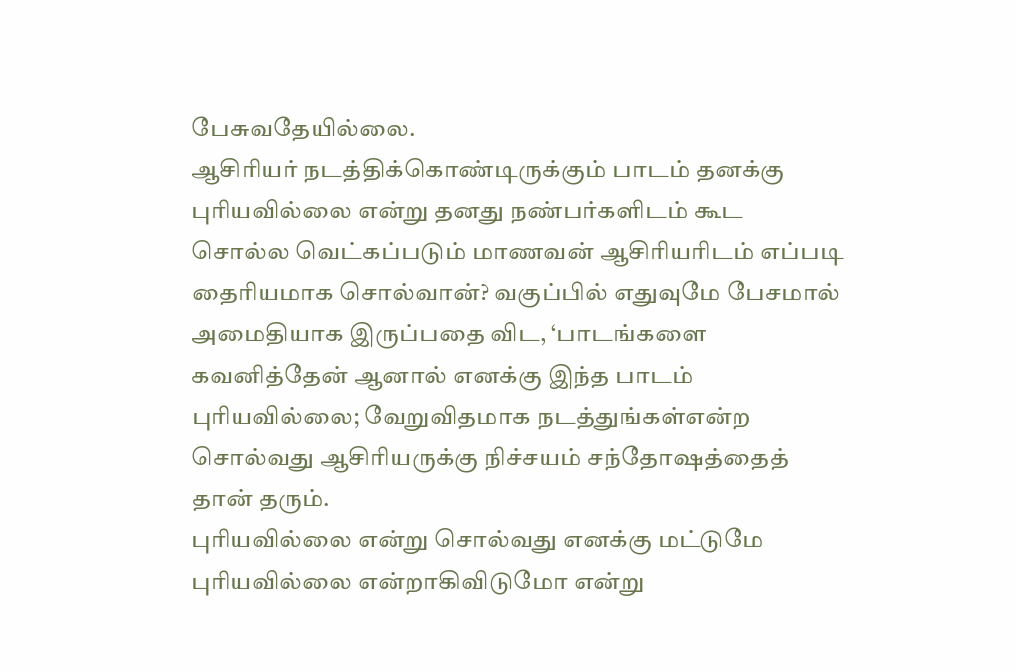பேசுவதேயில்லை.
ஆசிரியர் நடத்திக்கொண்டிருக்கும் பாடம் தனக்கு புரியவில்லை என்று தனது நண்பர்களிடம் கூட சொல்ல வெட்கப்படும் மாணவன் ஆசிரியரிடம் எப்படி தைரியமாக சொல்வான்? வகுப்பில் எதுவுமே பேசமால் அமைதியாக இருப்பதை விட, ‘பாடங்களை கவனித்தேன் ஆனால் எனக்கு இந்த பாடம் புரியவில்லை; வேறுவிதமாக நடத்துங்கள்என்ற சொல்வது ஆசிரியருக்கு நிச்சயம் சந்தோஷத்தைத் தான் தரும்.
புரியவில்லை என்று சொல்வது எனக்கு மட்டுமே புரியவில்லை என்றாகிவிடுமோ என்று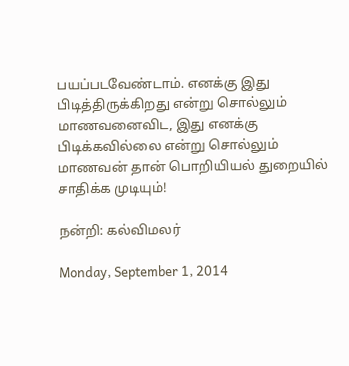பயப்படவேண்டாம். எனக்கு இது பிடித்திருக்கிறது என்று சொல்லும் மாணவனைவிட, இது எனக்கு பிடிக்கவில்லை என்று சொல்லும் மாணவன் தான் பொறியியல் துறையில் சாதிக்க முடியும்!

நன்றி: கல்விமலர்

Monday, September 1, 2014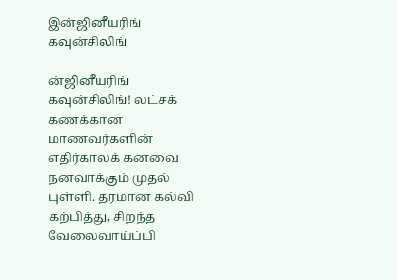இன்ஜினீயரிங் கவுன்சிலிங்

ன்ஜினீயரிங் கவுன்சிலிங்! லட்சக் கணக்கான மாணவர்களின் எதிர்காலக் கனவை நனவாக்கும் முதல் புள்ளி. தரமான கல்வி கற்பித்து, சிறந்த வேலைவாய்ப்பி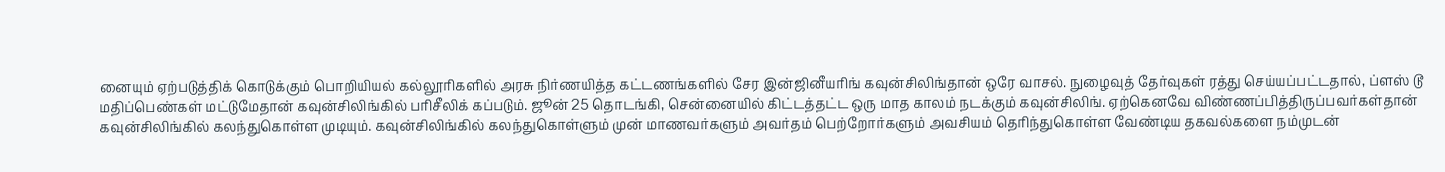னையும் ஏற்படுத்திக் கொடுக்கும் பொறியியல் கல்லூரிகளில் அரசு நிர்ணயித்த கட்டணங்களில் சேர இன்ஜினீயரிங் கவுன்சிலிங்தான் ஒரே வாசல். நுழைவுத் தேர்வுகள் ரத்து செய்யப்பட்டதால், ப்ளஸ் டூ மதிப்பெண்கள் மட்டுமேதான் கவுன்சிலிங்கில் பரிசீலிக் கப்படும். ஜூன் 25 தொடங்கி, சென்னையில் கிட்டத்தட்ட ஒரு மாத காலம் நடக்கும் கவுன்சிலிங். ஏற்கெனவே விண்ணப்பித்திருப்பவர்கள்தான் கவுன்சிலிங்கில் கலந்துகொள்ள முடியும். கவுன்சிலிங்கில் கலந்துகொள்ளும் முன் மாணவர்களும் அவர்தம் பெற்றோர்களும் அவசியம் தெரிந்துகொள்ள வேண்டிய தகவல்களை நம்முடன்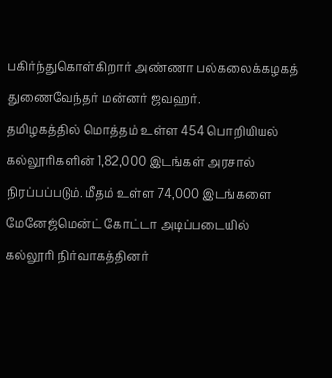பகிர்ந்துகொள்கிறார் அண்ணா பல்கலைக்கழகத் துணைவேந்தர் மன்னர் ஜவஹர்.
தமிழகத்தில் மொத்தம் உள்ள 454 பொறியியல் கல்லூரிகளின் 1,82,000 இடங்கள் அரசால் நிரப்பப்படும். மீதம் உள்ள 74,000 இடங்களை மேனேஜ்மென்ட் கோட்டா அடிப்படையில் கல்லூரி நிர்வாகத்தினர்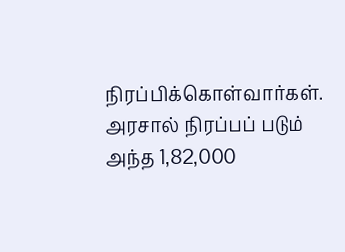நிரப்பிக்கொள்வார்கள். அரசால் நிரப்பப் படும் அந்த 1,82,000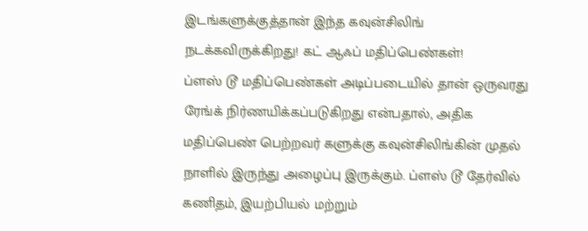இடங்களுக்குத்தான் இந்த கவுன்சிலிங் நடக்கவிருக்கிறது! கட் ஆஃப் மதிப்பெண்கள்!
ப்ளஸ் டூ மதிப்பெண்கள் அடிப்படையில் தான் ஒருவரது ரேங்க் நிர்ணயிக்கப்படுகிறது என்பதால், அதிக மதிப்பெண் பெற்றவர் களுக்கு கவுன்சிலிங்கின் முதல் நாளில் இருந்து அழைப்பு இருக்கும். ப்ளஸ் டூ தேர்வில் கணிதம், இயற்பியல் மற்றும்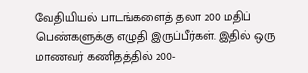வேதியியல் பாடங்களைத் தலா 200 மதிப் பெண்களுக்கு எழுதி இருப்பீர்கள். இதில் ஒரு மாணவர் கணிதத்தில் 200-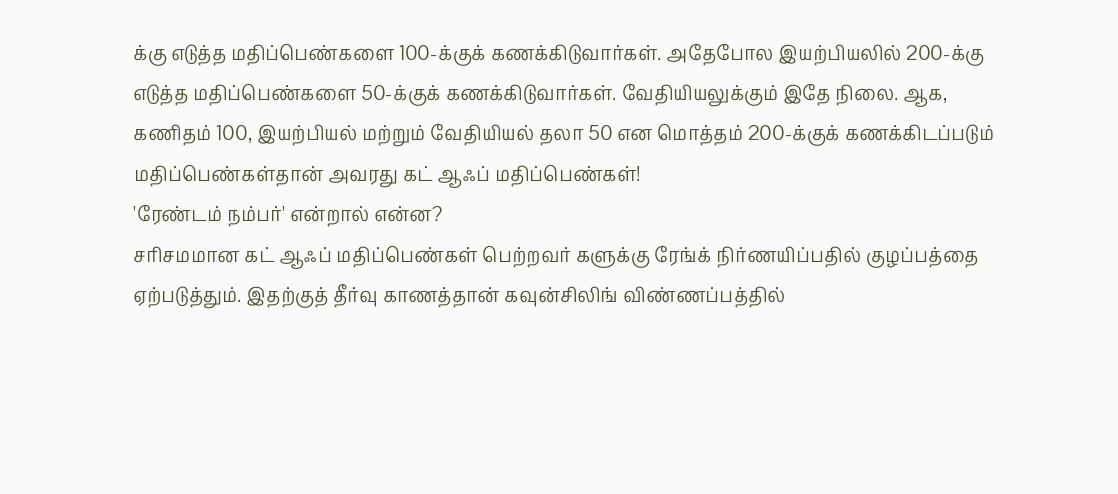க்கு எடுத்த மதிப்பெண்களை 100-க்குக் கணக்கிடுவார்கள். அதேபோல இயற்பியலில் 200-க்கு எடுத்த மதிப்பெண்களை 50-க்குக் கணக்கிடுவார்கள். வேதியியலுக்கும் இதே நிலை. ஆக, கணிதம் 100, இயற்பியல் மற்றும் வேதியியல் தலா 50 என மொத்தம் 200-க்குக் கணக்கிடப்படும் மதிப்பெண்கள்தான் அவரது கட் ஆஃப் மதிப்பெண்கள்!
'ரேண்டம் நம்பர்' என்றால் என்ன?
சரிசமமான கட் ஆஃப் மதிப்பெண்கள் பெற்றவர் களுக்கு ரேங்க் நிர்ணயிப்பதில் குழப்பத்தை ஏற்படுத்தும். இதற்குத் தீர்வு காணத்தான் கவுன்சிலிங் விண்ணப்பத்தில்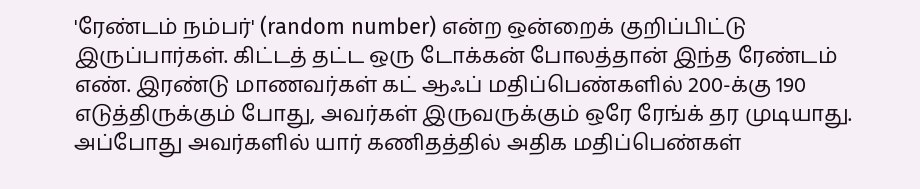'ரேண்டம் நம்பர்' (random number) என்ற ஒன்றைக் குறிப்பிட்டு இருப்பார்கள். கிட்டத் தட்ட ஒரு டோக்கன் போலத்தான் இந்த ரேண்டம் எண். இரண்டு மாணவர்கள் கட் ஆஃப் மதிப்பெண்களில் 200-க்கு 190 எடுத்திருக்கும் போது, அவர்கள் இருவருக்கும் ஒரே ரேங்க் தர முடியாது. அப்போது அவர்களில் யார் கணிதத்தில் அதிக மதிப்பெண்கள்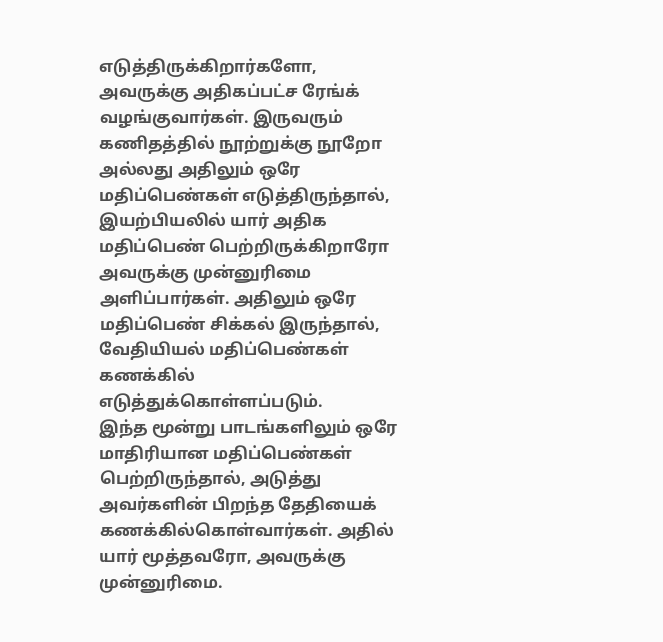எடுத்திருக்கிறார்களோ, அவருக்கு அதிகப்பட்ச ரேங்க் வழங்குவார்கள். இருவரும் கணிதத்தில் நூற்றுக்கு நூறோ அல்லது அதிலும் ஒரே மதிப்பெண்கள் எடுத்திருந்தால், இயற்பியலில் யார் அதிக மதிப்பெண் பெற்றிருக்கிறாரோ அவருக்கு முன்னுரிமை அளிப்பார்கள். அதிலும் ஒரே மதிப்பெண் சிக்கல் இருந்தால், வேதியியல் மதிப்பெண்கள் கணக்கில் எடுத்துக்கொள்ளப்படும்.
இந்த மூன்று பாடங்களிலும் ஒரே மாதிரியான மதிப்பெண்கள் பெற்றிருந்தால், அடுத்து அவர்களின் பிறந்த தேதியைக் கணக்கில்கொள்வார்கள். அதில் யார் மூத்தவரோ, அவருக்கு முன்னுரிமை.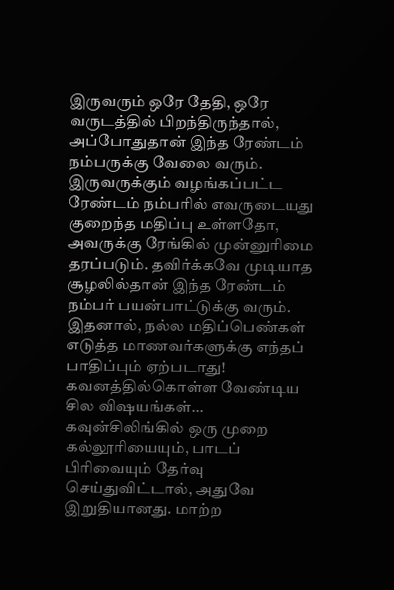இருவரும் ஒரே தேதி, ஒரே வருடத்தில் பிறந்திருந்தால், அப்போதுதான் இந்த ரேண்டம் நம்பருக்கு வேலை வரும். இருவருக்கும் வழங்கப்பட்ட ரேண்டம் நம்பரில் எவருடையது குறைந்த மதிப்பு உள்ளதோ, அவருக்கு ரேங்கில் முன்னுரிமை தரப்படும். தவிர்க்கவே முடியாத சூழலில்தான் இந்த ரேண்டம் நம்பர் பயன்பாட்டுக்கு வரும். இதனால், நல்ல மதிப்பெண்கள் எடுத்த மாணவர்களுக்கு எந்தப் பாதிப்பும் ஏற்படாது!
கவனத்தில்கொள்ள வேண்டிய சில விஷயங்கள்...
கவுன்சிலிங்கில் ஒரு முறை கல்லூரியையும், பாடப் பிரிவையும் தேர்வு செய்துவிட்டால், அதுவே இறுதியானது. மாற்ற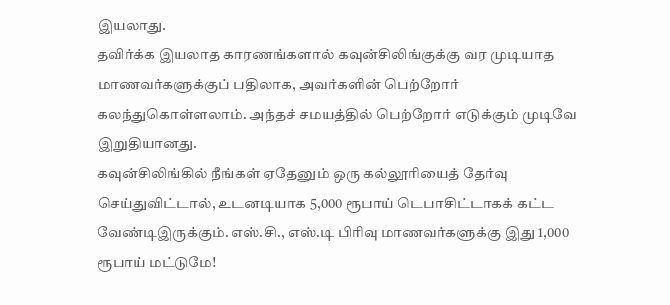இயலாது.
தவிர்க்க இயலாத காரணங்களால் கவுன்சிலிங்குக்கு வர முடியாத மாணவர்களுக்குப் பதிலாக, அவர்களின் பெற்றோர் கலந்துகொள்ளலாம். அந்தச் சமயத்தில் பெற்றோர் எடுக்கும் முடிவே இறுதியானது.
கவுன்சிலிங்கில் நீங்கள் ஏதேனும் ஒரு கல்லூரியைத் தேர்வு செய்துவிட்டால், உடனடியாக 5,000 ரூபாய் டெபாசிட்டாகக் கட்ட வேண்டிஇருக்கும். எஸ்.சி., எஸ்.டி பிரிவு மாணவர்களுக்கு இது 1,000 ரூபாய் மட்டுமே!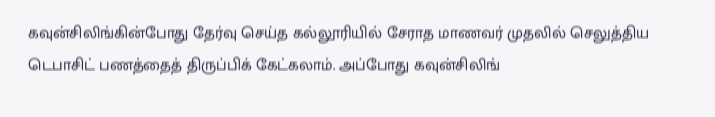கவுன்சிலிங்கின்போது தேர்வு செய்த கல்லூரியில் சேராத மாணவர் முதலில் செலுத்திய டெபாசிட் பணத்தைத் திருப்பிக் கேட்கலாம். அப்போது கவுன்சிலிங்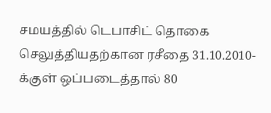சமயத்தில் டெபாசிட் தொகை செலுத்தியதற்கான ரசீதை 31.10.2010-க்குள் ஒப்படைத்தால் 80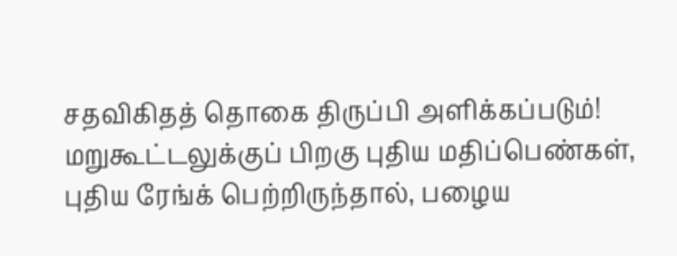சதவிகிதத் தொகை திருப்பி அளிக்கப்படும்!
மறுகூட்டலுக்குப் பிறகு புதிய மதிப்பெண்கள், புதிய ரேங்க் பெற்றிருந்தால், பழைய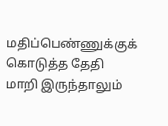மதிப்பெண்ணுக்குக் கொடுத்த தேதி மாறி இருந்தாலும்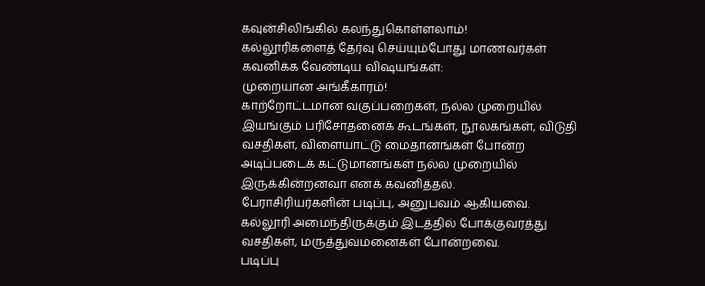கவுன்சிலிங்கில் கலந்துகொள்ளலாம்!
கல்லூரிகளைத் தேர்வு செய்யும்போது மாணவர்கள் கவனிக்க வேண்டிய விஷயங்கள்:
முறையான அங்கீகாரம்!
காற்றோட்டமான வகுப்பறைகள், நல்ல முறையில் இயங்கும் பரிசோதனைக் கூடங்கள், நூலகங்கள், விடுதி வசதிகள், விளையாட்டு மைதானங்கள் போன்ற அடிப்படைக் கட்டுமானங்கள் நல்ல முறையில் இருக்கின்றனவா எனக் கவனித்தல்.
பேராசிரியர்களின் படிப்பு, அனுபவம் ஆகியவை.
கல்லூரி அமைந்திருக்கும் இடத்தில் போக்குவரத்து வசதிகள், மருத்துவமனைகள் போன்றவை.
படிப்பு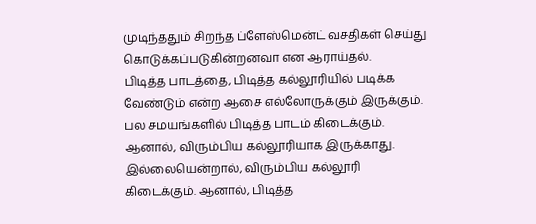முடிந்ததும் சிறந்த ப்ளேஸ்மென்ட் வசதிகள் செய்து கொடுக்கப்படுகின்றனவா என ஆராய்தல்.
பிடித்த பாடத்தை, பிடித்த கல்லூரியில் படிக்க வேண்டும் என்ற ஆசை எல்லோருக்கும் இருக்கும். பல சமயங்களில் பிடித்த பாடம் கிடைக்கும். ஆனால், விரும்பிய கல்லூரியாக இருக்காது. இல்லையென்றால், விரும்பிய கல்லூரி கிடைக்கும். ஆனால், பிடித்த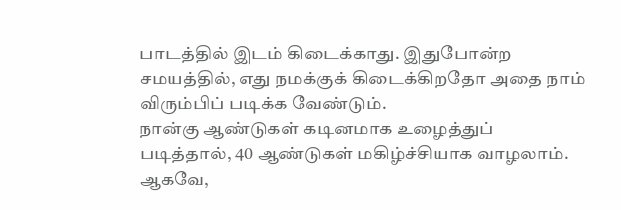பாடத்தில் இடம் கிடைக்காது. இதுபோன்ற சமயத்தில், எது நமக்குக் கிடைக்கிறதோ அதை நாம் விரும்பிப் படிக்க வேண்டும்.
நான்கு ஆண்டுகள் கடினமாக உழைத்துப் படித்தால், 40 ஆண்டுகள் மகிழ்ச்சியாக வாழலாம். ஆகவே,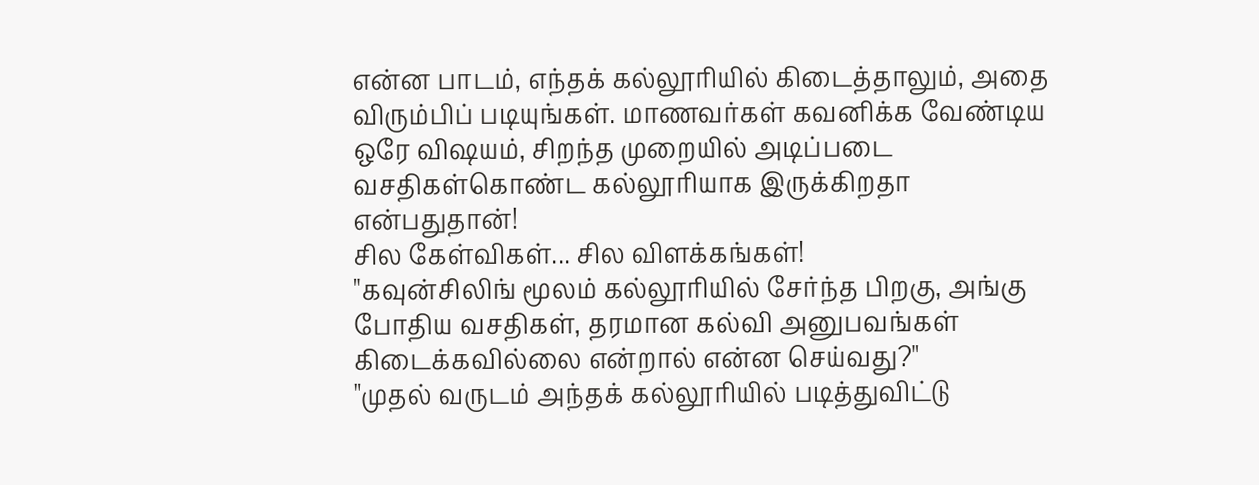என்ன பாடம், எந்தக் கல்லூரியில் கிடைத்தாலும், அதை விரும்பிப் படியுங்கள். மாணவர்கள் கவனிக்க வேண்டிய ஒரே விஷயம், சிறந்த முறையில் அடிப்படை வசதிகள்கொண்ட கல்லூரியாக இருக்கிறதா என்பதுதான்!
சில கேள்விகள்... சில விளக்கங்கள்!
"கவுன்சிலிங் மூலம் கல்லூரியில் சேர்ந்த பிறகு, அங்கு போதிய வசதிகள், தரமான கல்வி அனுபவங்கள் கிடைக்கவில்லை என்றால் என்ன செய்வது?"
"முதல் வருடம் அந்தக் கல்லூரியில் படித்துவிட்டு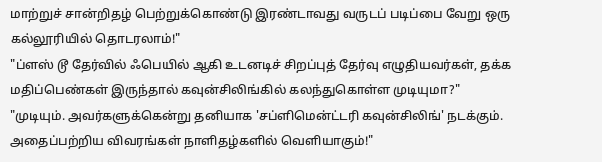மாற்றுச் சான்றிதழ் பெற்றுக்கொண்டு இரண்டாவது வருடப் படிப்பை வேறு ஒரு கல்லூரியில் தொடரலாம்!"
"ப்ளஸ் டூ தேர்வில் ஃபெயில் ஆகி உடனடிச் சிறப்புத் தேர்வு எழுதியவர்கள், தக்க மதிப்பெண்கள் இருந்தால் கவுன்சிலிங்கில் கலந்துகொள்ள முடியுமா?"
"முடியும். அவர்களுக்கென்று தனியாக 'சப்ளிமென்ட்டரி கவுன்சிலிங்' நடக்கும். அதைப்பற்றிய விவரங்கள் நாளிதழ்களில் வெளியாகும்!"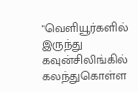"வெளியூர்களில் இருந்து கவுன்சிலிங்கில் கலந்துகொள்ள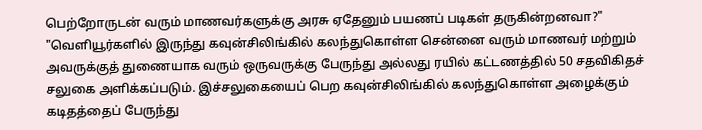பெற்றோருடன் வரும் மாணவர்களுக்கு அரசு ஏதேனும் பயணப் படிகள் தருகின்றனவா?"
"வெளியூர்களில் இருந்து கவுன்சிலிங்கில் கலந்துகொள்ள சென்னை வரும் மாணவர் மற்றும் அவருக்குத் துணையாக வரும் ஒருவருக்கு பேருந்து அல்லது ரயில் கட்டணத்தில் 50 சதவிகிதச் சலுகை அளிக்கப்படும். இச்சலுகையைப் பெற கவுன்சிலிங்கில் கலந்துகொள்ள அழைக்கும் கடிதத்தைப் பேருந்து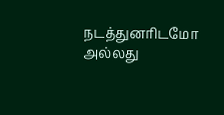நடத்துனரிடமோ அல்லது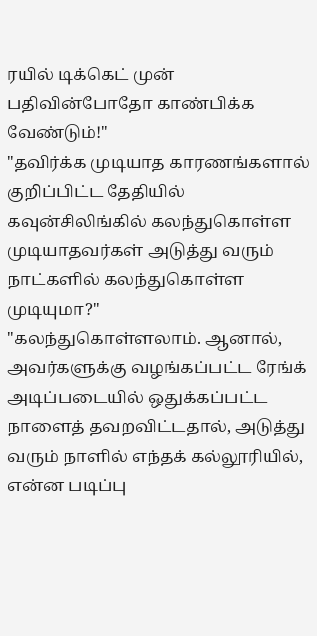ரயில் டிக்கெட் முன் பதிவின்போதோ காண்பிக்க வேண்டும்!"
"தவிர்க்க முடியாத காரணங்களால் குறிப்பிட்ட தேதியில் கவுன்சிலிங்கில் கலந்துகொள்ள முடியாதவர்கள் அடுத்து வரும் நாட்களில் கலந்துகொள்ள முடியுமா?"
"கலந்துகொள்ளலாம். ஆனால், அவர்களுக்கு வழங்கப்பட்ட ரேங்க் அடிப்படையில் ஒதுக்கப்பட்ட நாளைத் தவறவிட்டதால், அடுத்து வரும் நாளில் எந்தக் கல்லூரியில், என்ன படிப்பு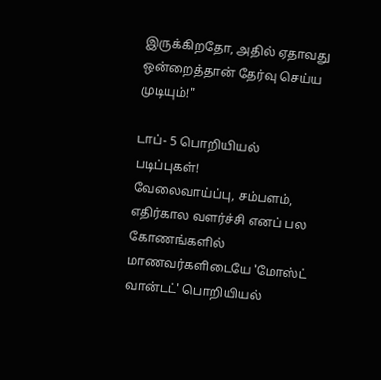இருக்கிறதோ, அதில் ஏதாவது ஒன்றைத்தான் தேர்வு செய்ய முடியும்!"

டாப்- 5 பொறியியல் படிப்புகள்!
வேலைவாய்ப்பு, சம்பளம், எதிர்கால வளர்ச்சி எனப் பல கோணங்களில் மாணவர்களிடையே 'மோஸ்ட் வான்டட்' பொறியியல்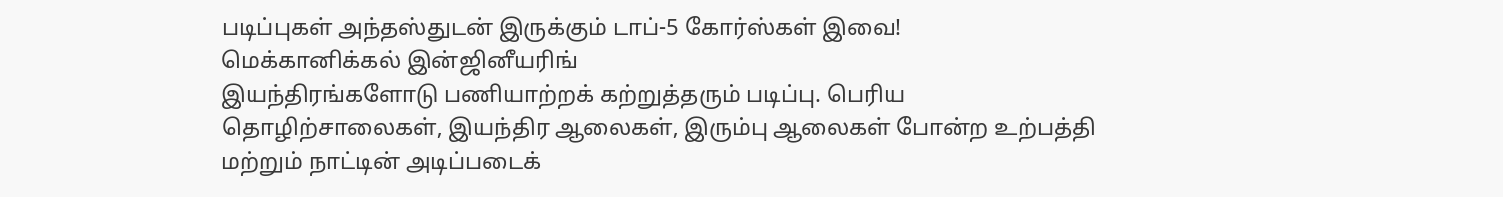படிப்புகள் அந்தஸ்துடன் இருக்கும் டாப்-5 கோர்ஸ்கள் இவை!
மெக்கானிக்கல் இன்ஜினீயரிங்
இயந்திரங்களோடு பணியாற்றக் கற்றுத்தரும் படிப்பு. பெரிய தொழிற்சாலைகள், இயந்திர ஆலைகள், இரும்பு ஆலைகள் போன்ற உற்பத்தி மற்றும் நாட்டின் அடிப்படைக்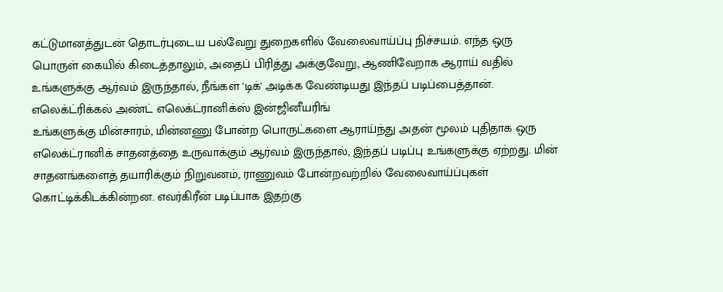கட்டுமானத்துடன் தொடர்புடைய பல்வேறு துறைகளில் வேலைவாய்ப்பு நிச்சயம். எந்த ஒரு பொருள் கையில் கிடைத்தாலும், அதைப் பிரித்து அக்குவேறு, ஆணிவேறாக ஆராய் வதில் உங்களுக்கு ஆர்வம் இருந்தால், நீங்கள் 'டிக்' அடிக்க வேண்டியது இந்தப் படிப்பைத்தான்.
எலெக்ட்ரிக்கல் அண்ட் எலெக்ட்ரானிக்ஸ் இன்ஜினீயரிங்
உங்களுக்கு மின்சாரம், மின்னணு போன்ற பொருட்களை ஆராய்ந்து அதன் மூலம் புதிதாக ஒரு எலெக்ட்ரானிக் சாதனத்தை உருவாக்கும் ஆர்வம் இருந்தால், இந்தப் படிப்பு உங்களுக்கு ஏற்றது. மின் சாதனங்களைத் தயாரிக்கும் நிறுவனம், ராணுவம் போன்றவற்றில் வேலைவாய்ப்புகள் கொட்டிக்கிடக்கின்றன. எவர்கிரீன் படிப்பாக இதற்கு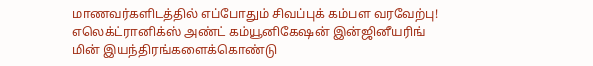மாணவர்களிடத்தில் எப்போதும் சிவப்புக் கம்பள வரவேற்பு!
எலெக்ட்ரானிக்ஸ் அண்ட் கம்யூனிகேஷன் இன்ஜினீயரிங்
மின் இயந்திரங்களைக்கொண்டு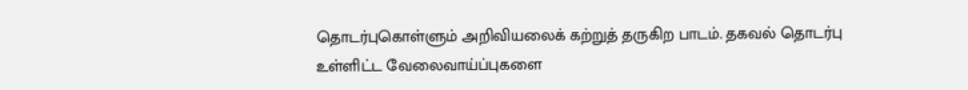தொடர்புகொள்ளும் அறிவியலைக் கற்றுத் தருகிற பாடம். தகவல் தொடர்பு உள்ளிட்ட வேலைவாய்ப்புகளை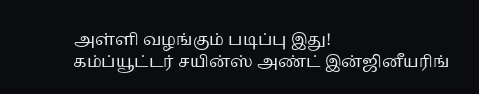அள்ளி வழங்கும் படிப்பு இது!
கம்ப்யூட்டர் சயின்ஸ் அண்ட் இன்ஜினீயரிங்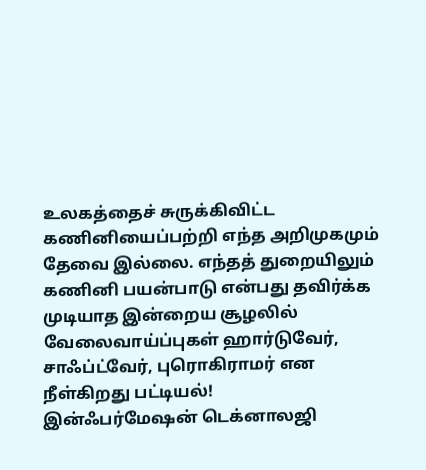உலகத்தைச் சுருக்கிவிட்ட கணினியைப்பற்றி எந்த அறிமுகமும் தேவை இல்லை. எந்தத் துறையிலும் கணினி பயன்பாடு என்பது தவிர்க்க முடியாத இன்றைய சூழலில் வேலைவாய்ப்புகள் ஹார்டுவேர், சாஃப்ட்வேர், புரொகிராமர் என நீள்கிறது பட்டியல்!
இன்ஃபர்மேஷன் டெக்னாலஜி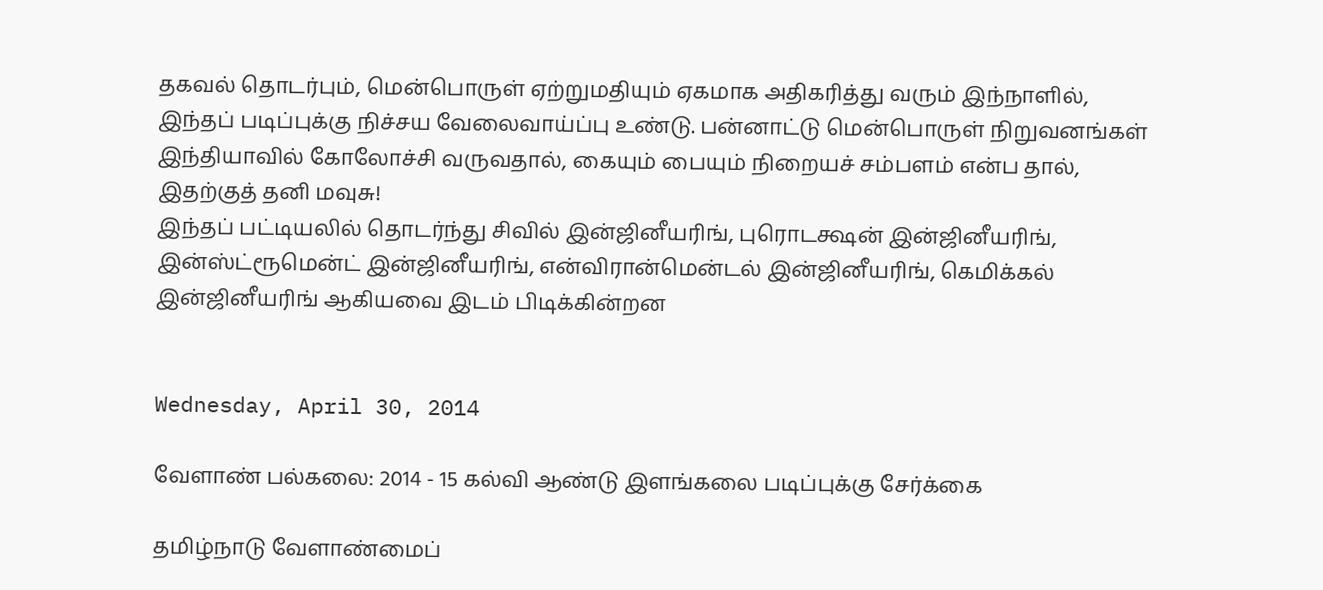தகவல் தொடர்பும், மென்பொருள் ஏற்றுமதியும் ஏகமாக அதிகரித்து வரும் இந்நாளில், இந்தப் படிப்புக்கு நிச்சய வேலைவாய்ப்பு உண்டு. பன்னாட்டு மென்பொருள் நிறுவனங்கள் இந்தியாவில் கோலோச்சி வருவதால், கையும் பையும் நிறையச் சம்பளம் என்ப தால், இதற்குத் தனி மவுசு!
இந்தப் பட்டியலில் தொடர்ந்து சிவில் இன்ஜினீயரிங், புரொடக்ஷன் இன்ஜினீயரிங், இன்ஸ்ட்ரூமென்ட் இன்ஜினீயரிங், என்விரான்மென்டல் இன்ஜினீயரிங், கெமிக்கல் இன்ஜினீயரிங் ஆகியவை இடம் பிடிக்கின்றன


Wednesday, April 30, 2014

வேளாண் பல்கலை: 2014 - 15 கல்வி ஆண்டு இளங்கலை படிப்புக்கு சேர்க்கை

தமிழ்நாடு வேளாண்மைப்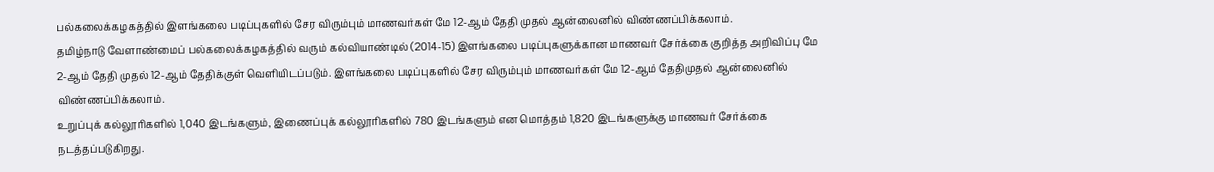பல்கலைக்கழகத்தில் இளங்கலை படிப்புகளில் சேர விரும்பும் மாணவர்கள் மே 12-ஆம் தேதி முதல் ஆன்லைனில் விண்ணப்பிக்கலாம்.
தமிழ்நாடு வேளாண்மைப் பல்கலைக்கழகத்தில் வரும் கல்வியாண்டில் (2014-15) இளங்கலை படிப்புகளுக்கான மாணவர் சேர்க்கை குறித்த அறிவிப்பு மே 2-ஆம் தேதி முதல் 12-ஆம் தேதிக்குள் வெளியிடப்படும். இளங்கலை படிப்புகளில் சேர விரும்பும் மாணவர்கள் மே 12-ஆம் தேதிமுதல் ஆன்லைனில் விண்ணப்பிக்கலாம்.
உறுப்புக் கல்லூரிகளில் 1,040 இடங்களும், இணைப்புக் கல்லூரிகளில் 780 இடங்களும் என மொத்தம் 1,820 இடங்களுக்கு மாணவர் சேர்க்கை நடத்தப்படுகிறது.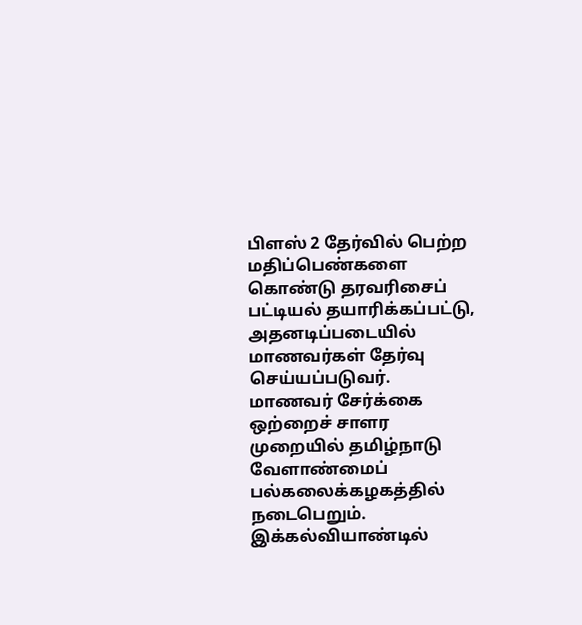பிளஸ் 2 தேர்வில் பெற்ற மதிப்பெண்களை கொண்டு தரவரிசைப் பட்டியல் தயாரிக்கப்பட்டு, அதனடிப்படையில் மாணவர்கள் தேர்வு செய்யப்படுவர்.
மாணவர் சேர்க்கை ஒற்றைச் சாளர முறையில் தமிழ்நாடு வேளாண்மைப் பல்கலைக்கழகத்தில் நடைபெறும். இக்கல்வியாண்டில்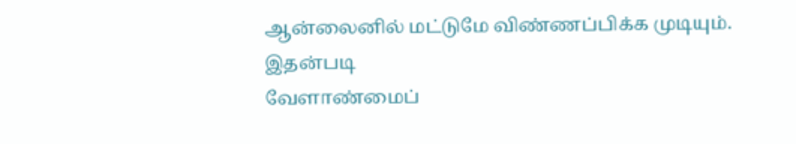ஆன்லைனில் மட்டுமே விண்ணப்பிக்க முடியும். இதன்படி
வேளாண்மைப்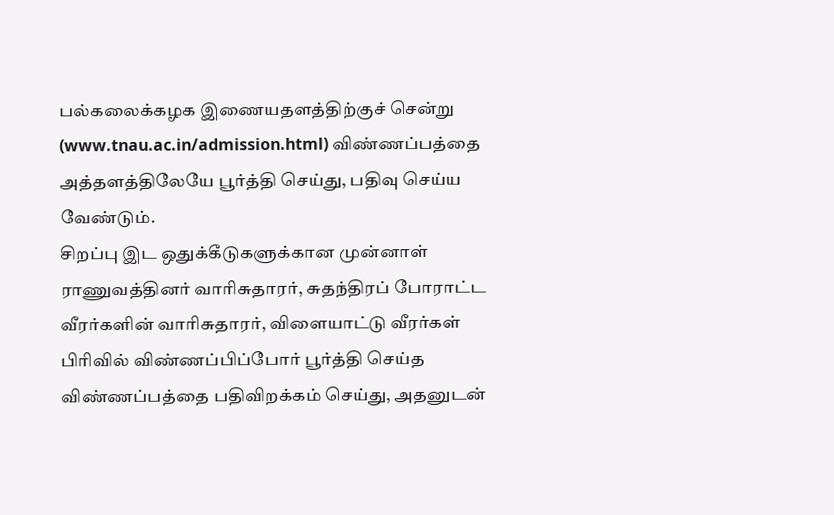பல்கலைக்கழக இணையதளத்திற்குச் சென்று (www.tnau.ac.in/admission.html) விண்ணப்பத்தை அத்தளத்திலேயே பூர்த்தி செய்து, பதிவு செய்ய வேண்டும்.
சிறப்பு இட ஒதுக்கீடுகளுக்கான முன்னாள் ராணுவத்தினர் வாரிசுதாரர், சுதந்திரப் போராட்ட வீரர்களின் வாரிசுதாரர், விளையாட்டு வீரர்கள் பிரிவில் விண்ணப்பிப்போர் பூர்த்தி செய்த விண்ணப்பத்தை பதிவிறக்கம் செய்து, அதனுடன்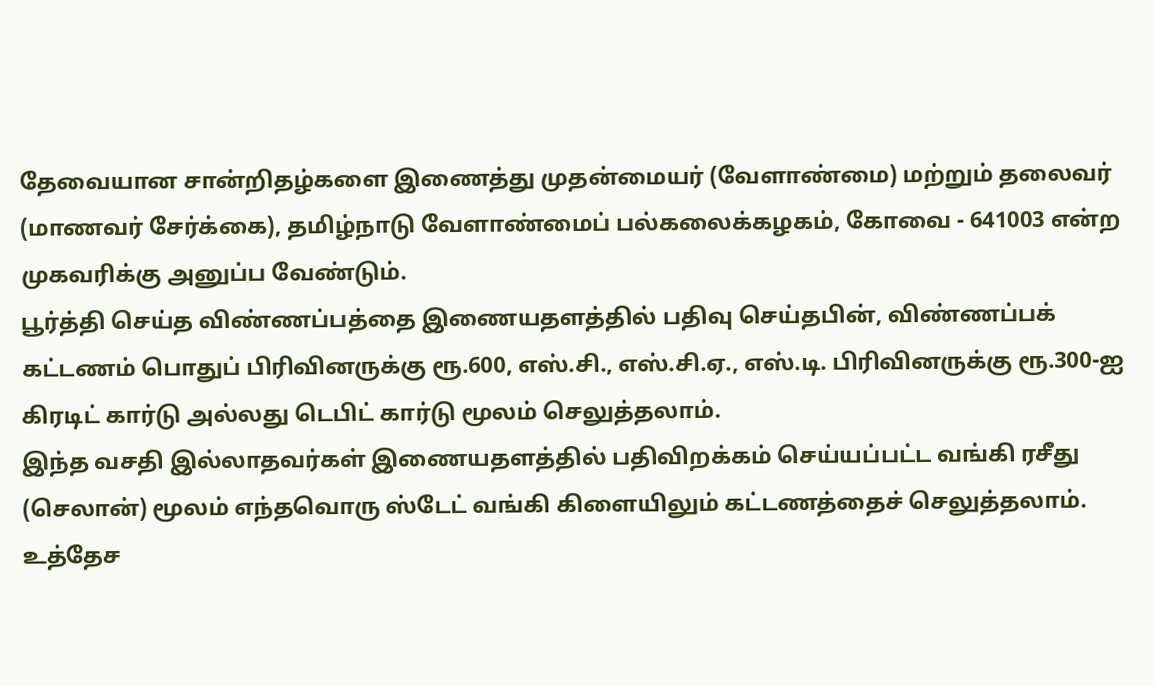தேவையான சான்றிதழ்களை இணைத்து முதன்மையர் (வேளாண்மை) மற்றும் தலைவர் (மாணவர் சேர்க்கை), தமிழ்நாடு வேளாண்மைப் பல்கலைக்கழகம், கோவை - 641003 என்ற முகவரிக்கு அனுப்ப வேண்டும்.
பூர்த்தி செய்த விண்ணப்பத்தை இணையதளத்தில் பதிவு செய்தபின், விண்ணப்பக் கட்டணம் பொதுப் பிரிவினருக்கு ரூ.600, எஸ்.சி., எஸ்.சி.ஏ., எஸ்.டி. பிரிவினருக்கு ரூ.300-ஐ கிரடிட் கார்டு அல்லது டெபிட் கார்டு மூலம் செலுத்தலாம்.
இந்த வசதி இல்லாதவர்கள் இணையதளத்தில் பதிவிறக்கம் செய்யப்பட்ட வங்கி ரசீது (செலான்) மூலம் எந்தவொரு ஸ்டேட் வங்கி கிளையிலும் கட்டணத்தைச் செலுத்தலாம்.
உத்தேச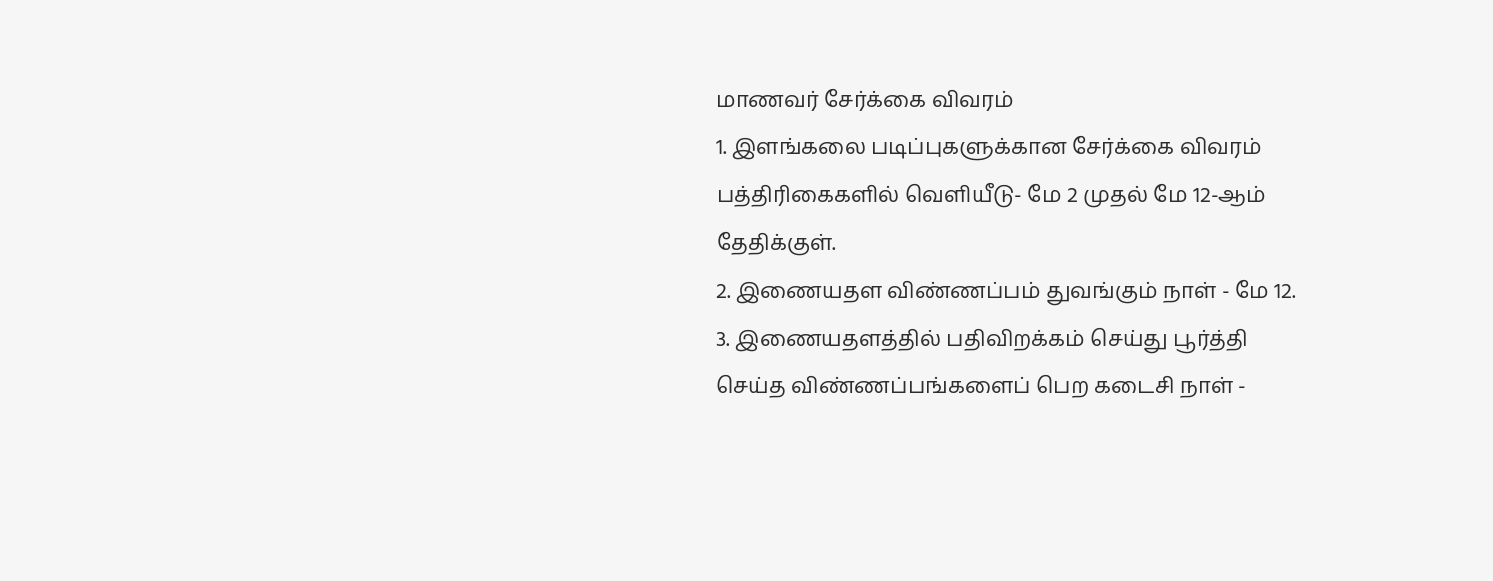மாணவர் சேர்க்கை விவரம்
1. இளங்கலை படிப்புகளுக்கான சேர்க்கை விவரம் பத்திரிகைகளில் வெளியீடு- மே 2 முதல் மே 12-ஆம் தேதிக்குள்.
2. இணையதள விண்ணப்பம் துவங்கும் நாள் - மே 12.
3. இணையதளத்தில் பதிவிறக்கம் செய்து பூர்த்தி செய்த விண்ணப்பங்களைப் பெற கடைசி நாள் -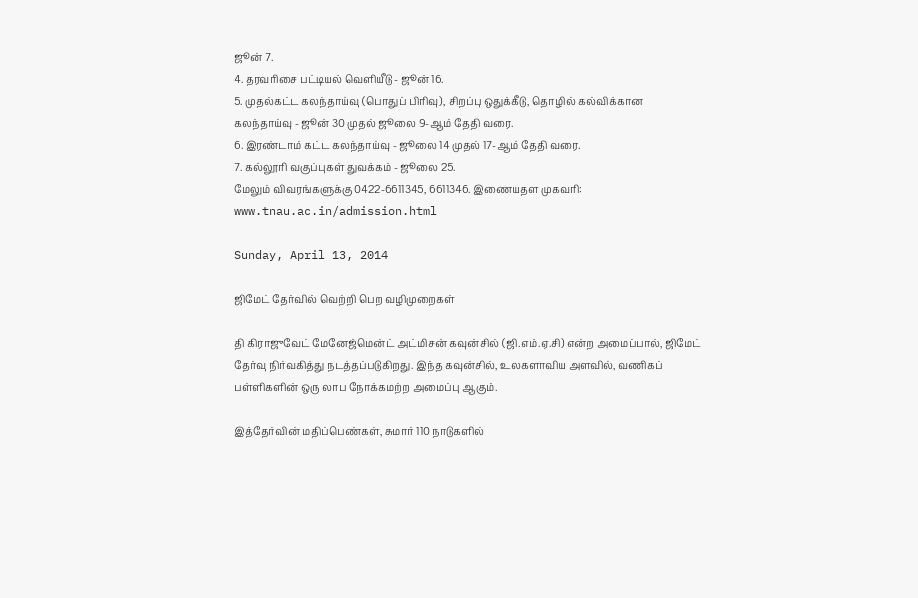ஜூன் 7.
4. தரவரிசை பட்டியல் வெளியீடு - ஜூன் 16.
5. முதல்கட்ட கலந்தாய்வு (பொதுப் பிரிவு), சிறப்பு ஒதுக்கீடு, தொழில் கல்விக்கான கலந்தாய்வு - ஜூன் 30 முதல் ஜூலை 9-ஆம் தேதி வரை.
6. இரண்டாம் கட்ட கலந்தாய்வு - ஜூலை 14 முதல் 17-ஆம் தேதி வரை.
7. கல்லூரி வகுப்புகள் துவக்கம் - ஜூலை 25.
மேலும் விவரங்களுக்கு 0422-6611345, 6611346. இணையதள முகவரி: www.tnau.ac.in/admission.html

Sunday, April 13, 2014

ஜிமேட் தேர்வில் வெற்றி பெற வழிமுறைகள்

தி கிராஜுவேட் மேனேஜ்மென்ட் அட்மிசன் கவுன்சில் (ஜி.எம்.ஏ.சி) என்ற அமைப்பால், ஜிமேட் தேர்வு நிர்வகித்து நடத்தப்படுகிறது. இந்த கவுன்சில், உலகளாவிய அளவில், வணிகப் பள்ளிகளின் ஒரு லாப நோக்கமற்ற அமைப்பு ஆகும்.

இத்தேர்வின் மதிப்பெண்கள், சுமார் 110 நாடுகளில்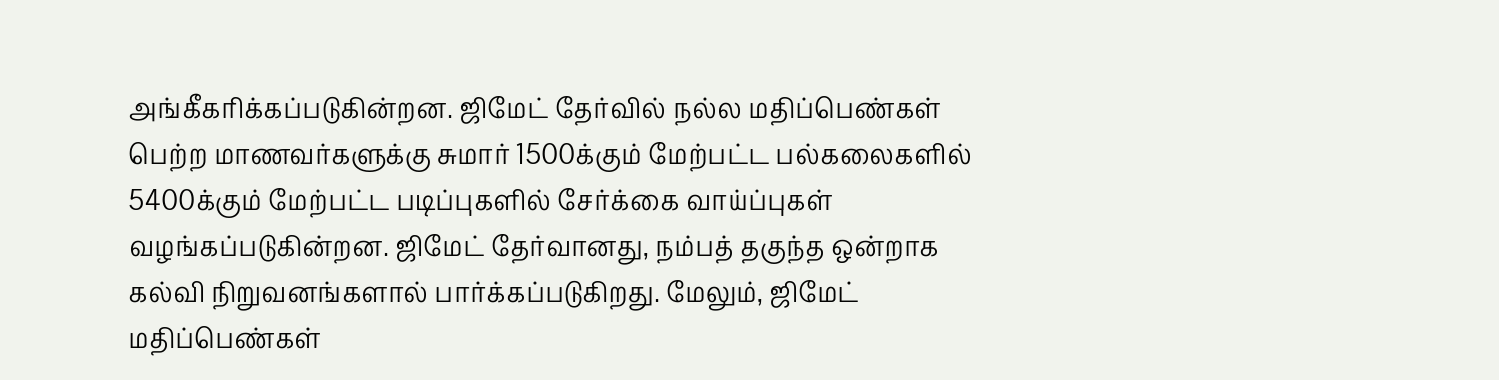அங்கீகரிக்கப்படுகின்றன. ஜிமேட் தேர்வில் நல்ல மதிப்பெண்கள் பெற்ற மாணவர்களுக்கு சுமார் 1500க்கும் மேற்பட்ட பல்கலைகளில் 5400க்கும் மேற்பட்ட படிப்புகளில் சேர்க்கை வாய்ப்புகள் வழங்கப்படுகின்றன. ஜிமேட் தேர்வானது, நம்பத் தகுந்த ஒன்றாக கல்வி நிறுவனங்களால் பார்க்கப்படுகிறது. மேலும், ஜிமேட் மதிப்பெண்கள்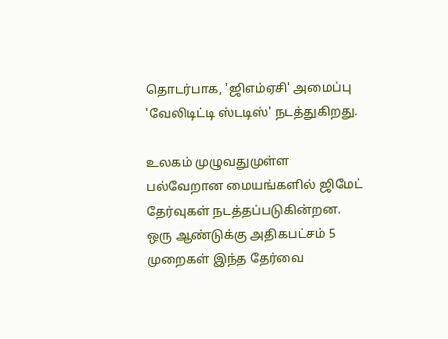தொடர்பாக, 'ஜிஎம்ஏசி' அமைப்பு 'வேலிடிட்டி ஸ்டடிஸ்' நடத்துகிறது.

உலகம் முழுவதுமுள்ள பல்வேறான மையங்களில் ஜிமேட் தேர்வுகள் நடத்தப்படுகின்றன. ஒரு ஆண்டுக்கு அதிகபட்சம் 5 முறைகள் இந்த தேர்வை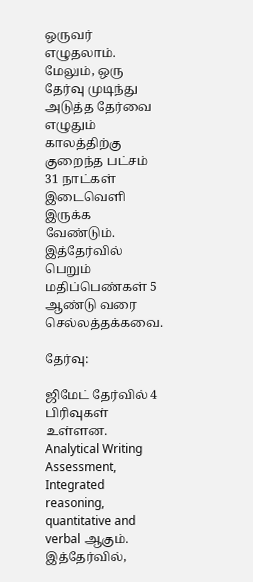ஒருவர் எழுதலாம். மேலும், ஒரு தேர்வு முடிந்து அடுத்த தேர்வை எழுதும் காலத்திற்கு குறைந்த பட்சம் 31 நாட்கள் இடைவெளி இருக்க வேண்டும். இத்தேர்வில் பெறும் மதிப்பெண்கள் 5 ஆண்டு வரை செல்லத்தக்கவை.

தேர்வு:

ஜிமேட் தேர்வில் 4 பிரிவுகள் உள்ளன. Analytical Writing Assessment, Integrated reasoning, quantitative and verbal ஆகும். இத்தேர்வில்,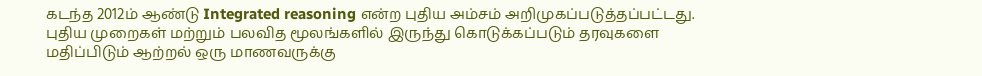கடந்த 2012ம் ஆண்டு Integrated reasoning என்ற புதிய அம்சம் அறிமுகப்படுத்தப்பட்டது. புதிய முறைகள் மற்றும் பலவித மூலங்களில் இருந்து கொடுக்கப்படும் தரவுகளை மதிப்பிடும் ஆற்றல் ஒரு மாணவருக்கு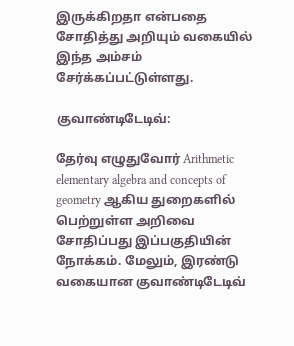இருக்கிறதா என்பதை சோதித்து அறியும் வகையில் இந்த அம்சம் சேர்க்கப்பட்டுள்ளது.

குவாண்டிடேடிவ்:

தேர்வு எழுதுவோர் Arithmetic elementary algebra and concepts of geometry ஆகிய துறைகளில் பெற்றுள்ள அறிவை சோதிப்பது இப்பகுதியின் நோக்கம். மேலும், இரண்டு வகையான குவாண்டிடேடிவ்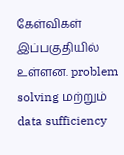கேள்விகள் இப்பகுதியில் உள்ளன. problem solving மற்றும் data sufficiency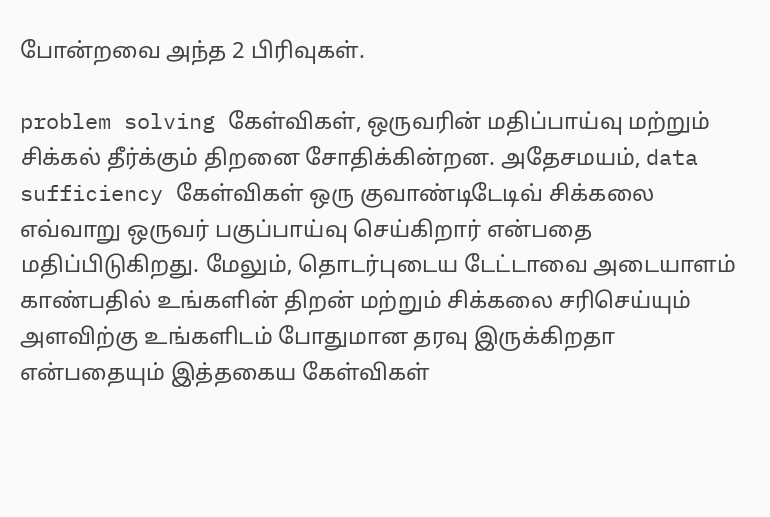போன்றவை அந்த 2 பிரிவுகள்.

problem solving கேள்விகள், ஒருவரின் மதிப்பாய்வு மற்றும் சிக்கல் தீர்க்கும் திறனை சோதிக்கின்றன. அதேசமயம், data sufficiency கேள்விகள் ஒரு குவாண்டிடேடிவ் சிக்கலை எவ்வாறு ஒருவர் பகுப்பாய்வு செய்கிறார் என்பதை மதிப்பிடுகிறது. மேலும், தொடர்புடைய டேட்டாவை அடையாளம் காண்பதில் உங்களின் திறன் மற்றும் சிக்கலை சரிசெய்யும் அளவிற்கு உங்களிடம் போதுமான தரவு இருக்கிறதா என்பதையும் இத்தகைய கேள்விகள்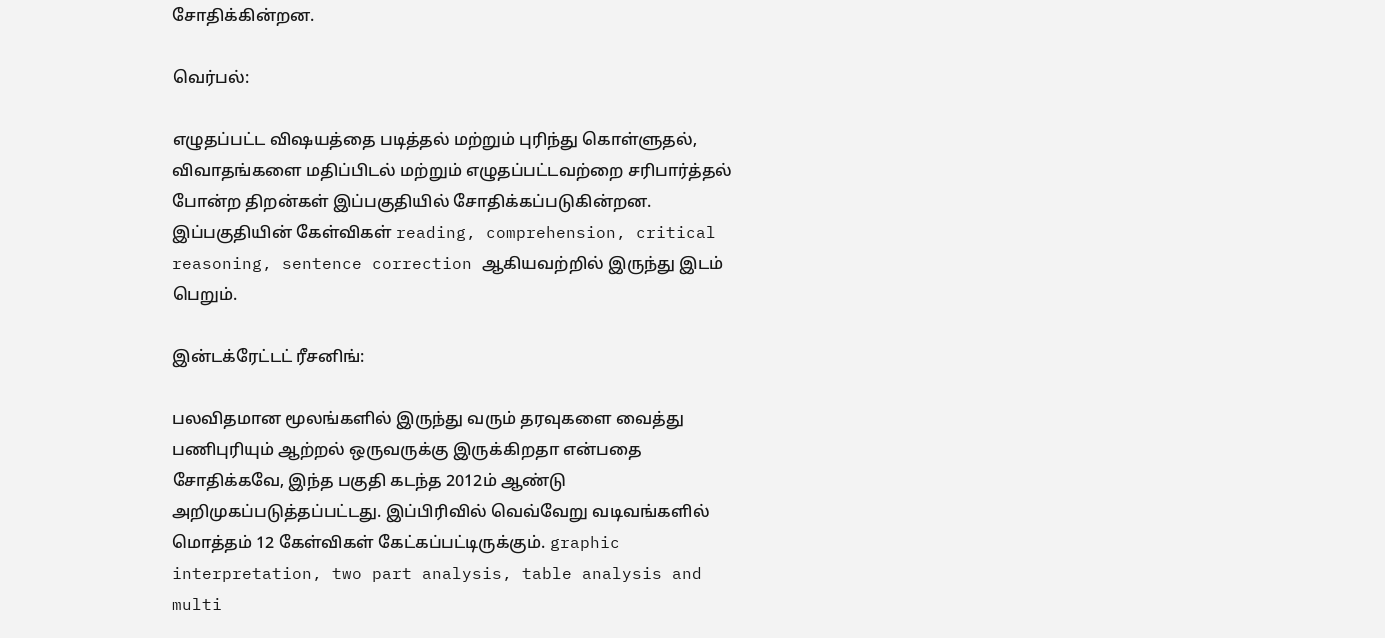சோதிக்கின்றன.

வெர்பல்:

எழுதப்பட்ட விஷயத்தை படித்தல் மற்றும் புரிந்து கொள்ளுதல், விவாதங்களை மதிப்பிடல் மற்றும் எழுதப்பட்டவற்றை சரிபார்த்தல் போன்ற திறன்கள் இப்பகுதியில் சோதிக்கப்படுகின்றன. இப்பகுதியின் கேள்விகள் reading, comprehension, critical reasoning, sentence correction ஆகியவற்றில் இருந்து இடம் பெறும்.

இன்டக்ரேட்டட் ரீசனிங்:

பலவிதமான மூலங்களில் இருந்து வரும் தரவுகளை வைத்து பணிபுரியும் ஆற்றல் ஒருவருக்கு இருக்கிறதா என்பதை சோதிக்கவே, இந்த பகுதி கடந்த 2012ம் ஆண்டு அறிமுகப்படுத்தப்பட்டது. இப்பிரிவில் வெவ்வேறு வடிவங்களில் மொத்தம் 12 கேள்விகள் கேட்கப்பட்டிருக்கும். graphic interpretation, two part analysis, table analysis and multi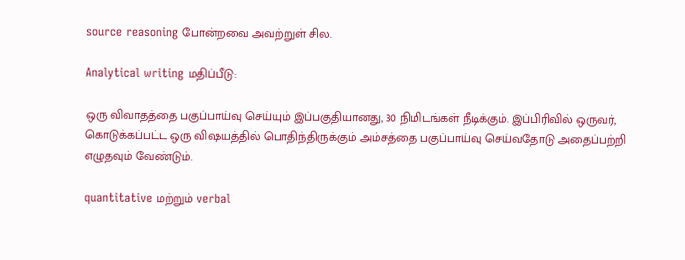source reasoning போன்றவை அவற்றுள் சில.

Analytical writing மதிப்பீடு:

ஒரு விவாதத்தை பகுப்பாய்வு செய்யும் இப்பகுதியானது, 30 நிமிடங்கள் நீடிக்கும். இப்பிரிவில் ஒருவர், கொடுக்கப்பட்ட ஒரு விஷயத்தில் பொதிந்திருக்கும் அம்சத்தை பகுப்பாய்வு செய்வதோடு அதைப்பற்றி எழுதவும் வேண்டும்.

quantitative மற்றும் verbal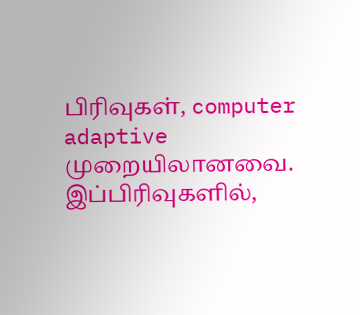பிரிவுகள், computer adaptive முறையிலானவை. இப்பிரிவுகளில்,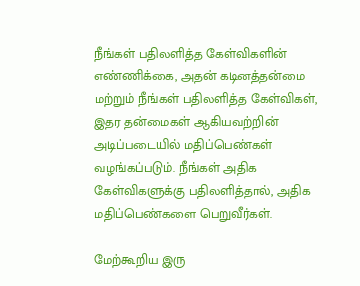நீங்கள் பதிலளித்த கேள்விகளின் எண்ணிக்கை, அதன் கடினத்தன்மை மற்றும் நீங்கள் பதிலளித்த கேள்விகள், இதர தன்மைகள் ஆகியவற்றின் அடிப்படையில் மதிப்பெண்கள் வழங்கப்படும். நீங்கள் அதிக கேள்விகளுக்கு பதிலளித்தால், அதிக மதிப்பெண்களை பெறுவீர்கள்.

மேற்கூறிய இரு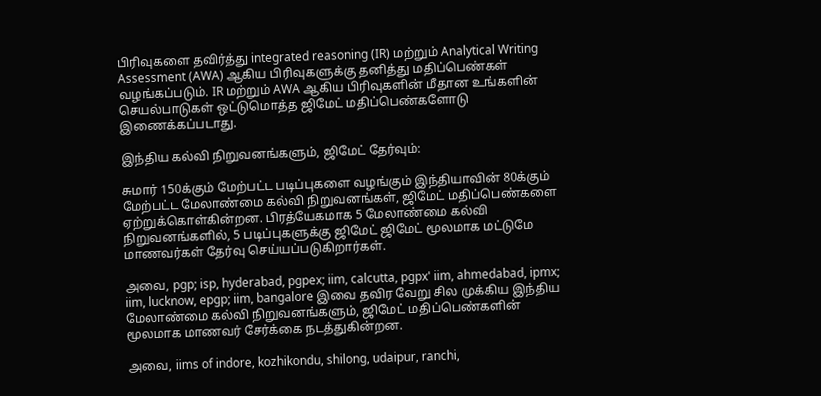பிரிவுகளை தவிர்த்து integrated reasoning (IR) மற்றும் Analytical Writing Assessment (AWA) ஆகிய பிரிவுகளுக்கு தனித்து மதிப்பெண்கள் வழங்கப்படும். IR மற்றும் AWA ஆகிய பிரிவுகளின் மீதான உங்களின் செயல்பாடுகள் ஒட்டுமொத்த ஜிமேட் மதிப்பெண்களோடு இணைக்கப்படாது.

இந்திய கல்வி நிறுவனங்களும், ஜிமேட் தேர்வும்:

சுமார் 150க்கும் மேற்பட்ட படிப்புகளை வழங்கும் இந்தியாவின் 80க்கும் மேற்பட்ட மேலாண்மை கல்வி நிறுவனங்கள், ஜிமேட் மதிப்பெண்களை ஏற்றுக்கொள்கின்றன. பிரத்யேகமாக 5 மேலாண்மை கல்வி நிறுவனங்களில், 5 படிப்புகளுக்கு ஜிமேட் ஜிமேட் மூலமாக மட்டுமே மாணவர்கள் தேர்வு செய்யப்படுகிறார்கள்.

அவை, pgp; isp, hyderabad, pgpex; iim, calcutta, pgpx' iim, ahmedabad, ipmx; iim, lucknow, epgp; iim, bangalore இவை தவிர வேறு சில முக்கிய இந்திய மேலாண்மை கல்வி நிறுவனங்களும், ஜிமேட் மதிப்பெண்களின் மூலமாக மாணவர் சேர்க்கை நடத்துகின்றன.

அவை, iims of indore, kozhikondu, shilong, udaipur, ranchi,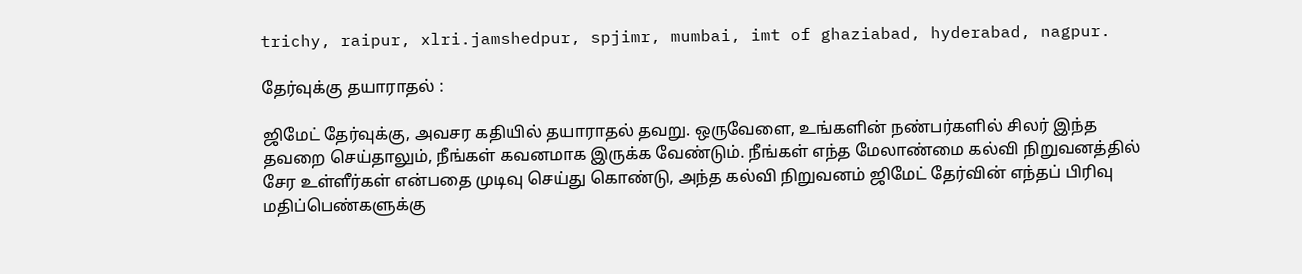trichy, raipur, xlri.jamshedpur, spjimr, mumbai, imt of ghaziabad, hyderabad, nagpur.

தேர்வுக்கு தயாராதல் :

ஜிமேட் தேர்வுக்கு, அவசர கதியில் தயாராதல் தவறு. ஒருவேளை, உங்களின் நண்பர்களில் சிலர் இந்த தவறை செய்தாலும், நீங்கள் கவனமாக இருக்க வேண்டும். நீங்கள் எந்த மேலாண்மை கல்வி நிறுவனத்தில் சேர உள்ளீர்கள் என்பதை முடிவு செய்து கொண்டு, அந்த கல்வி நிறுவனம் ஜிமேட் தேர்வின் எந்தப் பிரிவு மதிப்பெண்களுக்கு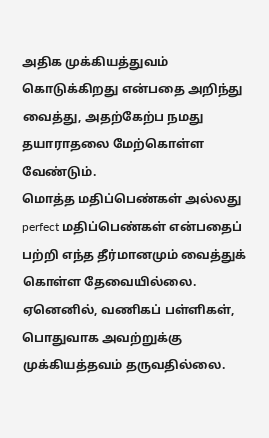அதிக முக்கியத்துவம் கொடுக்கிறது என்பதை அறிந்து வைத்து, அதற்கேற்ப நமது தயாராதலை மேற்கொள்ள வேண்டும்.
மொத்த மதிப்பெண்கள் அல்லது perfect மதிப்பெண்கள் என்பதைப் பற்றி எந்த தீர்மானமும் வைத்துக் கொள்ள தேவையில்லை. ஏனெனில், வணிகப் பள்ளிகள், பொதுவாக அவற்றுக்கு முக்கியத்தவம் தருவதில்லை.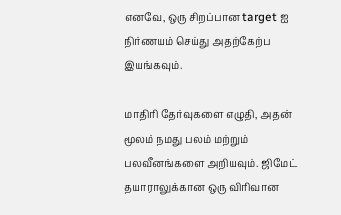எனவே, ஒரு சிறப்பான target ஐ நிர்ணயம் செய்து அதற்கேற்ப இயங்கவும்.

மாதிரி தேர்வுகளை எழுதி, அதன் மூலம் நமது பலம் மற்றும் பலவீனங்களை அறியவும். ஜிமேட் தயாராலுக்கான ஒரு விரிவான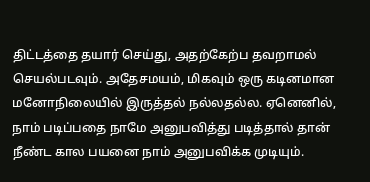திட்டத்தை தயார் செய்து, அதற்கேற்ப தவறாமல் செயல்படவும். அதேசமயம், மிகவும் ஒரு கடினமான மனோநிலையில் இருத்தல் நல்லதல்ல. ஏனெனில், நாம் படிப்பதை நாமே அனுபவித்து படித்தால் தான் நீண்ட கால பயனை நாம் அனுபவிக்க முடியும்.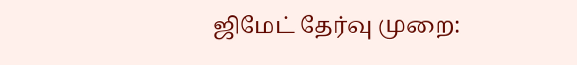ஜிமேட் தேர்வு முறை: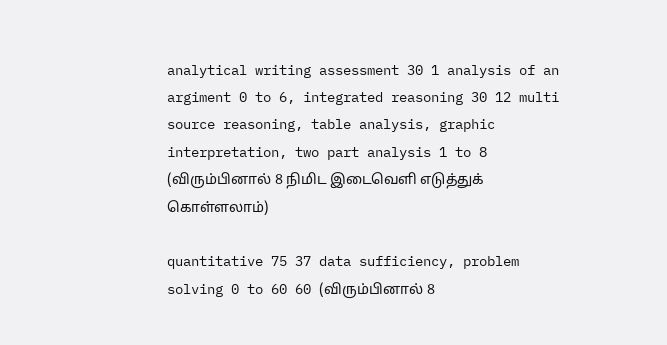analytical writing assessment 30 1 analysis of an argiment 0 to 6, integrated reasoning 30 12 multi source reasoning, table analysis, graphic interpretation, two part analysis 1 to 8 (விரும்பினால் 8 நிமிட இடைவெளி எடுத்துக் கொள்ளலாம்)

quantitative 75 37 data sufficiency, problem solving 0 to 60 60 (விரும்பினால் 8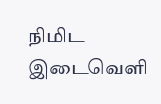நிமிட இடைவெளி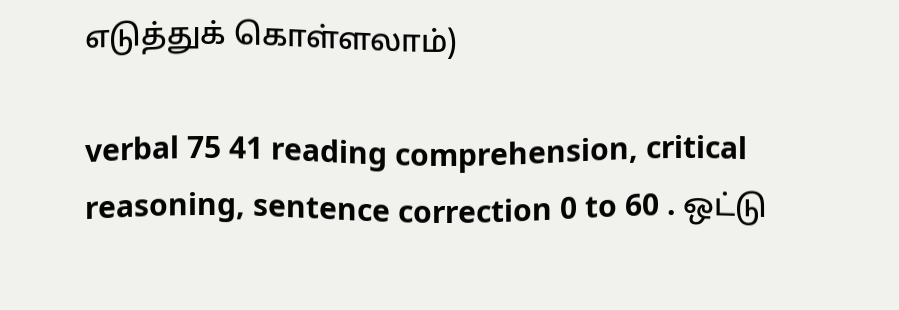எடுத்துக் கொள்ளலாம்)

verbal 75 41 reading comprehension, critical reasoning, sentence correction 0 to 60 . ஒட்டு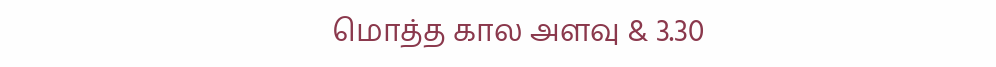மொத்த கால அளவு & 3.30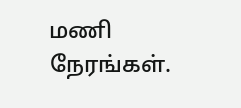மணி நேரங்கள்.